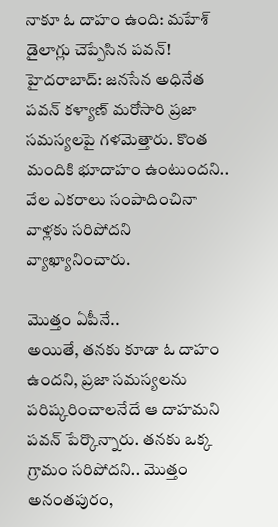నాకూ ఓ దాహం ఉంది: మహేశ్ డైలాగ్లు చెప్పేసిన పవన్!
హైదరాబాద్: జనసేన అధినేత పవన్ కళ్యాణ్ మరోసారి ప్రజా సమస్యలపై గళమెత్తారు. కొంత మందికి భూదాహం ఉంటుందని.. వేల ఎకరాలు సంపాదించినా వాళ్లకు సరిపోదని వ్యాఖ్యానించారు.

మొత్తం ఏపీనే..
అయితే, తనకు కూడా ఓ దాహం ఉందని, ప్రజా సమస్యలను పరిష్కరించాలనేదే ఆ దాహమని పవన్ పేర్కొన్నారు. తనకు ఒక్క గ్రామం సరిపోదని.. మొత్తం అనంతపురం,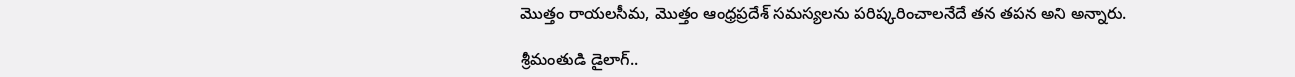మొత్తం రాయలసీమ, మొత్తం ఆంధ్రప్రదేశ్ సమస్యలను పరిష్కరించాలనేదే తన తపన అని అన్నారు.

శ్రీమంతుడి డైలాగ్..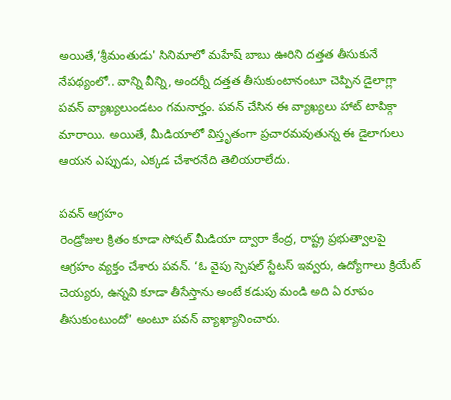అయితే,‘శ్రీమంతుడు' సినిమాలో మహేష్ బాబు ఊరిని దత్తత తీసుకునే నేపథ్యంలో.. వాన్ని వీన్ని, అందర్నీ దత్తత తీసుకుంటానంటూ చెప్పిన డైలాగ్లా పవన్ వ్యాఖ్యలుండటం గమనార్హం. పవన్ చేసిన ఈ వ్యాఖ్యలు హాట్ టాపిక్గా మారాయి. అయితే, మీడియాలో విస్తృతంగా ప్రచారమవుతున్న ఈ డైలాగులు ఆయన ఎప్పుడు, ఎక్కడ చేశారనేది తెలియరాలేదు.

పవన్ ఆగ్రహం
రెండ్రోజుల క్రితం కూడా సోషల్ మీడియా ద్వారా కేంద్ర, రాష్ట్ర ప్రభుత్వాలపై ఆగ్రహం వ్యక్తం చేశారు పవన్. ‘ఓ వైపు స్పెషల్ స్టేటస్ ఇవ్వరు, ఉద్యోగాలు క్రియేట్ చెయ్యరు, ఉన్నవి కూడా తీసేస్తాను అంటే కడుపు మండి అది ఏ రూపం తీసుకుంటుందో' అంటూ పవన్ వ్యాఖ్యానించారు.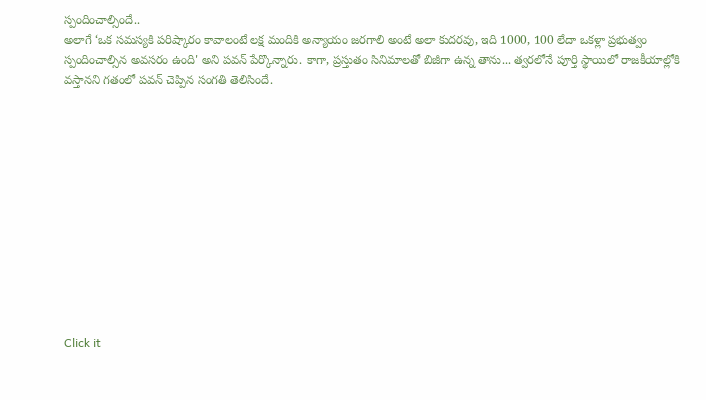స్పందించాల్సిందే..
అలాగే ‘ఒక సమస్యకి పరిష్కారం కావాలంటే లక్ష మందికి అన్యాయం జరగాలి అంటే అలా కుదరవు, ఇది 1000, 100 లేదా ఒకళ్లా ప్రభుత్వం స్పందించాల్సిన అవసరం ఉంది' అని పవన్ పేర్కొన్నారు. కాగా, ప్రస్తుతం సినిమాలతో బిజీగా ఉన్న తాను... త్వరలోనే పూర్తి స్థాయిలో రాజకీయాల్లోకి వస్తానని గతంలో పవన్ చెప్పిన సంగతి తెలిసిందే.












Click it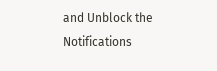and Unblock the Notifications